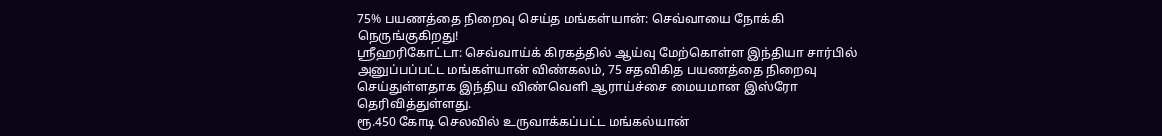75% பயணத்தை நிறைவு செய்த மங்கள்யான்: செவ்வாயை நோக்கி நெருங்குகிறது!
ஸ்ரீஹரிகோட்டா: செவ்வாய்க் கிரகத்தில் ஆய்வு மேற்கொள்ள இந்தியா சார்பில் அனுப்பப்பட்ட மங்கள்யான் விண்கலம், 75 சதவிகித பயணத்தை நிறைவு செய்துள்ளதாக இந்திய விண்வெளி ஆராய்ச்சை மையமான இஸ்ரோ தெரிவித்துள்ளது.
ரூ.450 கோடி செலவில் உருவாக்கப்பட்ட மங்கல்யான்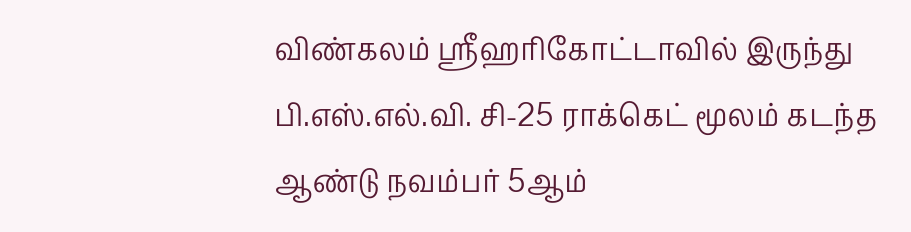விண்கலம் ஸ்ரீஹரிகோட்டாவில் இருந்து பி.எஸ்.எல்.வி. சி-25 ராக்கெட் மூலம் கடந்த ஆண்டு நவம்பர் 5ஆம்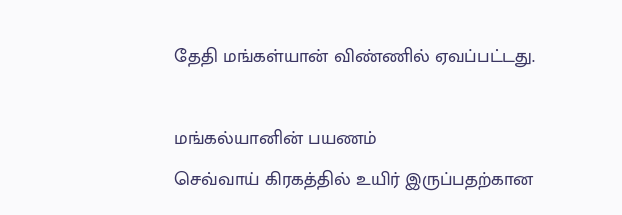தேதி மங்கள்யான் விண்ணில் ஏவப்பட்டது.

மங்கல்யானின் பயணம்
செவ்வாய் கிரகத்தில் உயிர் இருப்பதற்கான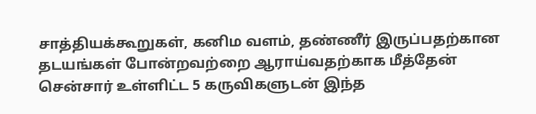சாத்தியக்கூறுகள், கனிம வளம், தண்ணீர் இருப்பதற்கான தடயங்கள் போன்றவற்றை ஆராய்வதற்காக மீத்தேன் சென்சார் உள்ளிட்ட 5 கருவிகளுடன் இந்த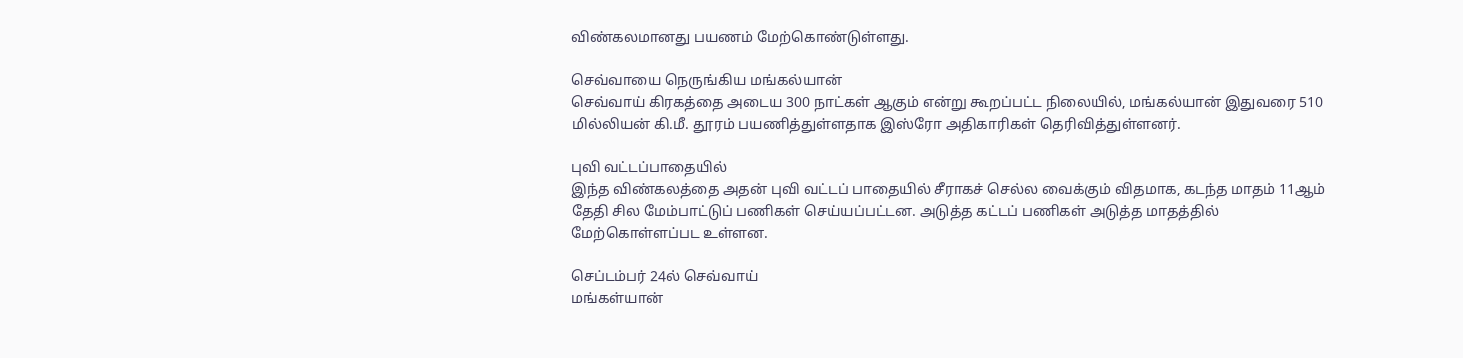விண்கலமானது பயணம் மேற்கொண்டுள்ளது.

செவ்வாயை நெருங்கிய மங்கல்யான்
செவ்வாய் கிரகத்தை அடைய 300 நாட்கள் ஆகும் என்று கூறப்பட்ட நிலையில், மங்கல்யான் இதுவரை 510 மில்லியன் கி.மீ. தூரம் பயணித்துள்ளதாக இஸ்ரோ அதிகாரிகள் தெரிவித்துள்ளனர்.

புவி வட்டப்பாதையில்
இந்த விண்கலத்தை அதன் புவி வட்டப் பாதையில் சீராகச் செல்ல வைக்கும் விதமாக, கடந்த மாதம் 11ஆம் தேதி சில மேம்பாட்டுப் பணிகள் செய்யப்பட்டன. அடுத்த கட்டப் பணிகள் அடுத்த மாதத்தில் மேற்கொள்ளப்பட உள்ளன.

செப்டம்பர் 24ல் செவ்வாய்
மங்கள்யான்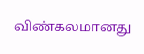விண்கலமானது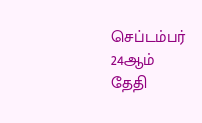செப்டம்பர் 24ஆம் தேதி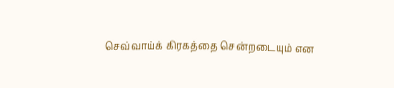செவ்வாய்க் கிரகத்தை சென்றடையும் என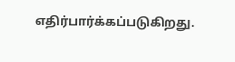எதிர்பார்க்கப்படுகிறது.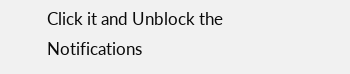Click it and Unblock the Notifications